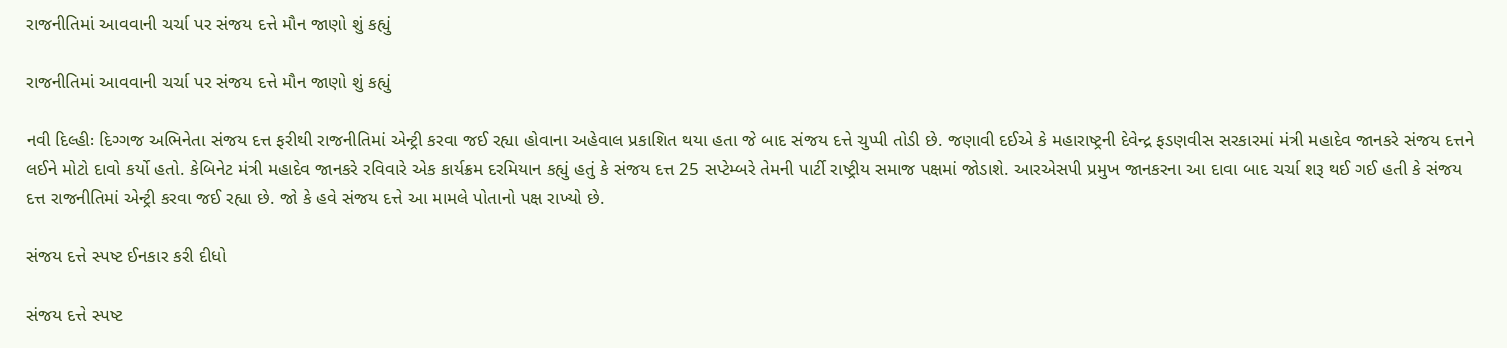રાજનીતિમાં આવવાની ચર્ચા પર સંજય દત્તે મૌન જાણો શું કહ્યું

રાજનીતિમાં આવવાની ચર્ચા પર સંજય દત્તે મૌન જાણો શું કહ્યું

નવી દિલ્હીઃ દિગ્ગજ અભિનેતા સંજય દત્ત ફરીથી રાજનીતિમાં એન્ટ્રી કરવા જઈ રહ્યા હોવાના અહેવાલ પ્રકાશિત થયા હતા જે બાદ સંજય દત્તે ચુપ્પી તોડી છે. જણાવી દઈએ કે મહારાષ્ટ્રની દેવેન્દ્ર ફડણવીસ સરકારમાં મંત્રી મહાદેવ જાનકરે સંજય દત્તને લઈને મોટો દાવો કર્યો હતો. કેબિનેટ મંત્રી મહાદેવ જાનકરે રવિવારે એક કાર્યક્રમ દરમિયાન કહ્યું હતું કે સંજય દત્ત 25 સપ્ટેમ્બરે તેમની પાર્ટી રાષ્ટ્રીય સમાજ પક્ષમાં જોડાશે. આરએસપી પ્રમુખ જાનકરના આ દાવા બાદ ચર્ચા શરૂ થઈ ગઈ હતી કે સંજય દત્ત રાજનીતિમાં એન્ટ્રી કરવા જઈ રહ્યા છે. જો કે હવે સંજય દત્તે આ મામલે પોતાનો પક્ષ રાખ્યો છે.

સંજય દત્તે સ્પષ્ટ ઈનકાર કરી દીધો

સંજય દત્તે સ્પષ્ટ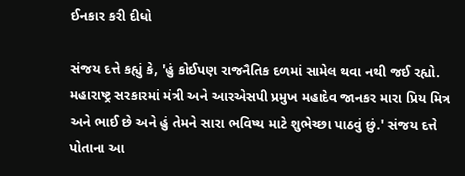ઈનકાર કરી દીધો

સંજય દત્તે કહ્યું કે, 'હું કોઈપણ રાજનૈતિક દળમાં સામેલ થવા નથી જઈ રહ્યો. મહારાષ્ટ્ર સરકારમાં મંત્રી અને આરએસપી પ્રમુખ મહાદેવ જાનકર મારા પ્રિય મિત્ર અને ભાઈ છે અને હું તેમને સારા ભવિષ્ય માટે શુભેચ્છા પાઠવું છું.' સંજય દત્તે પોતાના આ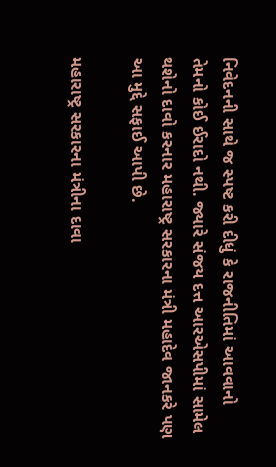નિવેદનની સાથે જ સ્પષ્ટ કરી દીધું કે રાજનીતિમાં આવવાનો તેમનો કોઈ ઈરાદો નથી. જ્યારે સંજય દત્ત આરએસપીમાં સામેલ થશેનો દાવો કરનાર મહારાષ્ટ્ર સરકારના મંત્રી મહાદેવ જાનકરે પણ આ મુદ્દે સફાઈ આપી છે.

મહારાષ્ટ્ર સરકારના મંત્રીના દાવા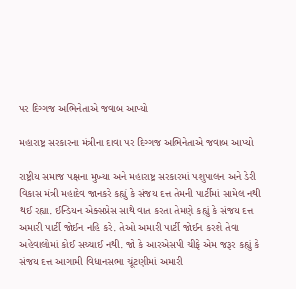પર દિગ્ગજ અભિનેતાએ જવાબ આપ્યો

મહારાષ્ટ્ર સરકારના મંત્રીના દાવા પર દિગ્ગજ અભિનેતાએ જવાબ આપ્યો

રાષ્ટ્રીય સમાજ પક્ષના મુખ્યા અને મહારાષ્ટ્ર સરકારમાં પશુપાલન અને ડેરી વિકાસ મંત્રી મહાદેવ જાનકરે કહ્યું કે સંજય દત્ત તેમની પાર્ટીમાં સામેલ નથી થઈ રહ્યા. ઈન્ડિયન એક્સપ્રેસ સાથે વાત કરતા તેમણે કહ્યું કે સંજય દત્ત અમારી પાર્ટી જોઈન નહિ કરે. તેઓ અમારી પાર્ટી જોઈન કરશે તેવા અહેવાલોમાં કોઈ સચ્ચાઈ નથી. જો કે આરએસપી ચીફે એમ જરૂર કહ્યું કે સંજય દત્ત આગામી વિધાનસભા ચૂંટણીમાં અમારી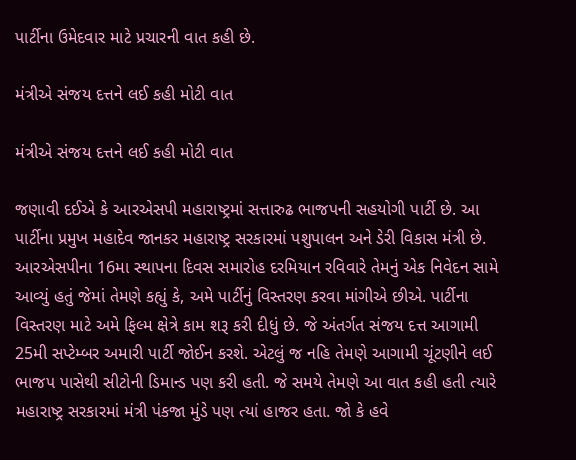પાર્ટીના ઉમેદવાર માટે પ્રચારની વાત કહી છે.

મંત્રીએ સંજય દત્તને લઈ કહી મોટી વાત

મંત્રીએ સંજય દત્તને લઈ કહી મોટી વાત

જણાવી દઈએ કે આરએસપી મહારાષ્ટ્રમાં સત્તારુઢ ભાજપની સહયોગી પાર્ટી છે. આ પાર્ટીના પ્રમુખ મહાદેવ જાનકર મહારાષ્ટ્ર સરકારમાં પશુપાલન અને ડેરી વિકાસ મંત્રી છે. આરએસપીના 16મા સ્થાપના દિવસ સમારોહ દરમિયાન રવિવારે તેમનું એક નિવેદન સામે આવ્યું હતું જેમાં તેમણે કહ્યું કે, અમે પાર્ટીનું વિસ્તરણ કરવા માંગીએ છીએ. પાર્ટીના વિસ્તરણ માટે અમે ફિલ્મ ક્ષેત્રે કામ શરૂ કરી દીધું છે. જે અંતર્ગત સંજય દત્ત આગામી 25મી સપ્ટેમ્બર અમારી પાર્ટી જોઈન કરશે. એટલું જ નહિ તેમણે આગામી ચૂંટણીને લઈ ભાજપ પાસેથી સીટોની ડિમાન્ડ પણ કરી હતી. જે સમયે તેમણે આ વાત કહી હતી ત્યારે મહારાષ્ટ્ર સરકારમાં મંત્રી પંકજા મુંડે પણ ત્યાં હાજર હતા. જો કે હવે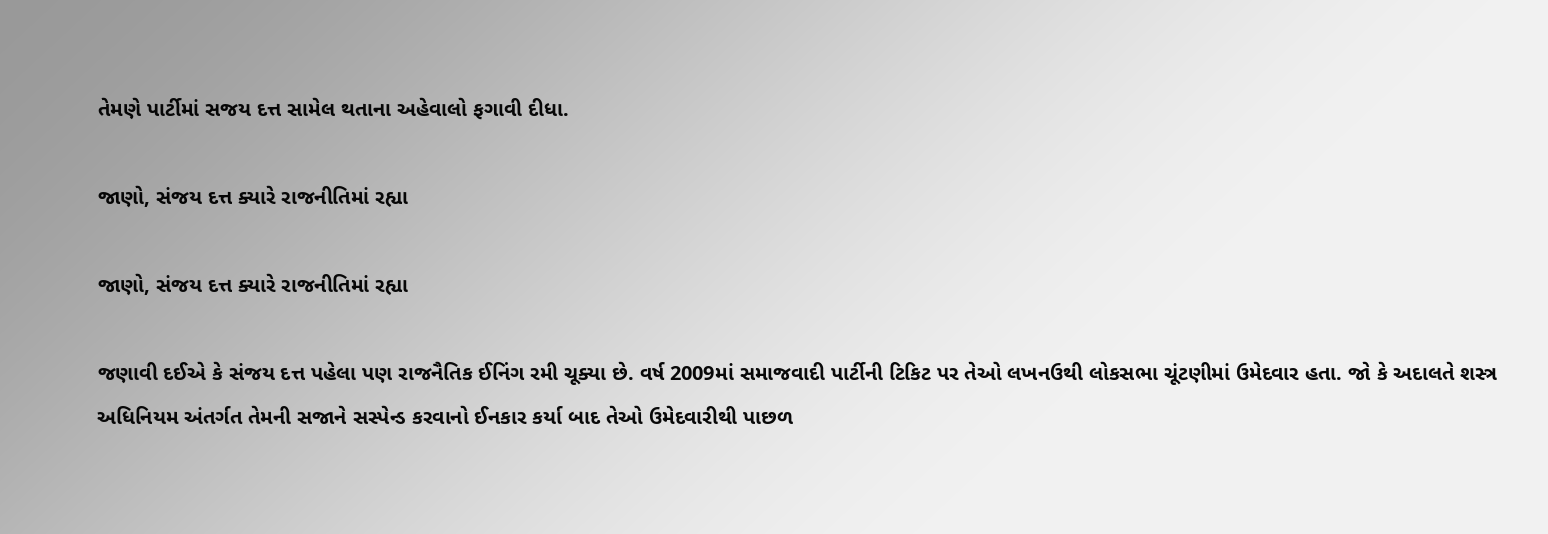તેમણે પાર્ટીમાં સજય દત્ત સામેલ થતાના અહેવાલો ફગાવી દીધા.

જાણો, સંજય દત્ત ક્યારે રાજનીતિમાં રહ્યા

જાણો, સંજય દત્ત ક્યારે રાજનીતિમાં રહ્યા

જણાવી દઈએ કે સંજય દત્ત પહેલા પણ રાજનૈતિક ઈનિંગ રમી ચૂક્યા છે. વર્ષ 2009માં સમાજવાદી પાર્ટીની ટિકિટ પર તેઓ લખનઉથી લોકસભા ચૂંટણીમાં ઉમેદવાર હતા. જો કે અદાલતે શસ્ત્ર અધિનિયમ અંતર્ગત તેમની સજાને સસ્પેન્ડ કરવાનો ઈનકાર કર્યા બાદ તેઓ ઉમેદવારીથી પાછળ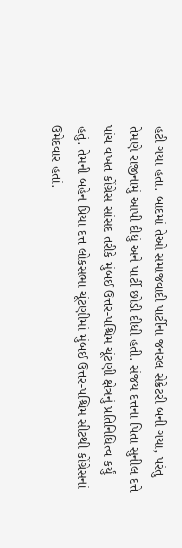હટી ગયા હતા. બાદમાં તેઓ સમાજવાદી પાર્ટીના જનરલ સેક્રેટરી બની ગયા, પરંતુ તેમણે રાજીનામું આપી દીધું અને પાર્ટી છોડી દીધી હતી. સંજય દત્તના પિતા સુનીલ દત્તે પાંચ વખત કોંગ્રેસ સાંસદ તરીકે મુંબઈ ઉત્તર-પશ્ચિમ ચૂંટણી ક્ષેત્રનું પ્રતિનિધિત્વ કર્યું હતું. તેમની બહેન પ્રિયા દત્ત લોકસભા ચૂંટણીમાં મુંબઈ ઉત્તર-પશ્ચિમ સીટથી કોંગ્રેસનાં ઉમેદવાર હતાં.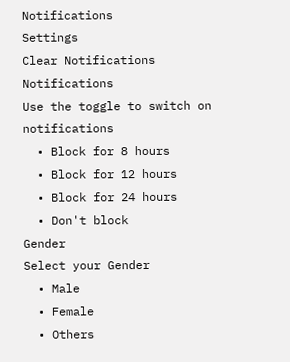Notifications
Settings
Clear Notifications
Notifications
Use the toggle to switch on notifications
  • Block for 8 hours
  • Block for 12 hours
  • Block for 24 hours
  • Don't block
Gender
Select your Gender
  • Male
  • Female
  • Others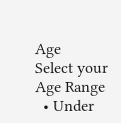Age
Select your Age Range
  • Under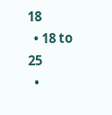18
  • 18 to 25
  •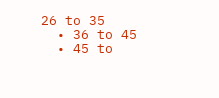26 to 35
  • 36 to 45
  • 45 to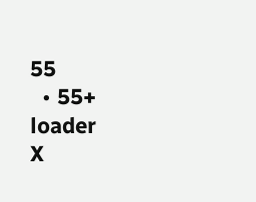55
  • 55+
loader
X